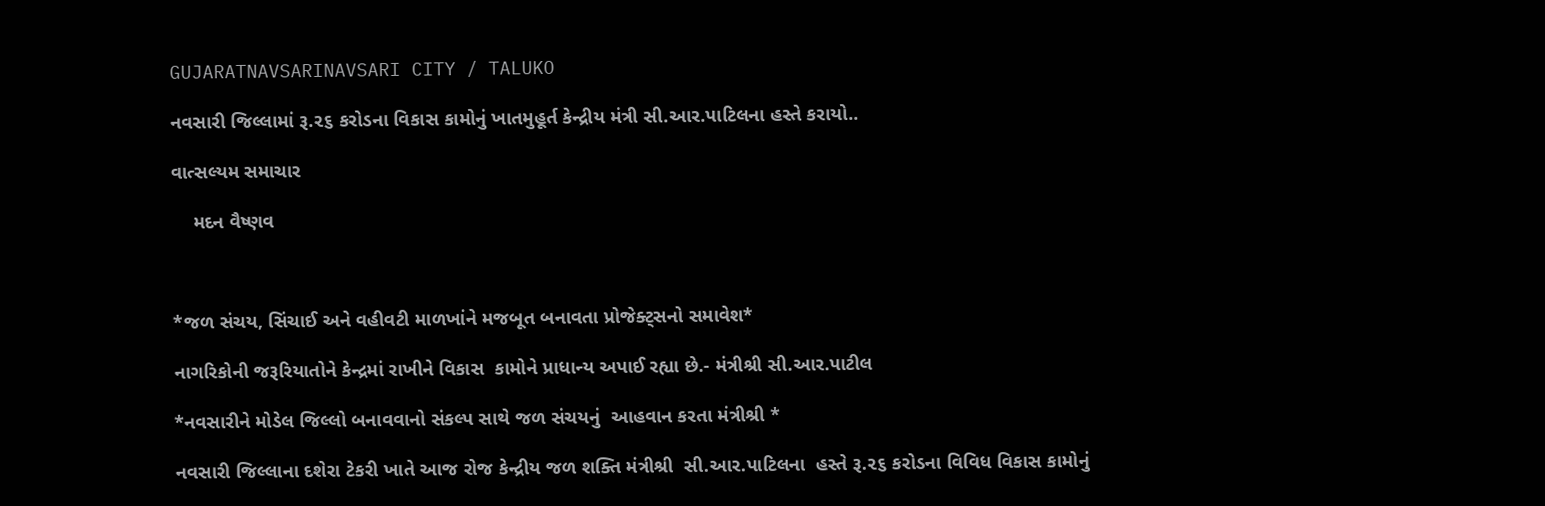GUJARATNAVSARINAVSARI CITY / TALUKO

નવસારી જિલ્લામાં રૂ.૨૬ કરોડના વિકાસ કામોનું ખાતમુહૂર્ત કેન્દ્રીય મંત્રી સી.આર.પાટિલના હસ્તે કરાયો..

વાત્સલ્યમ સમાચાર

    મદન વૈષ્ણવ



*જળ સંચય, સિંચાઈ અને વહીવટી માળખાંને મજબૂત બનાવતા પ્રોજેક્ટ્સનો સમાવેશ*

નાગરિકોની જરૂરિયાતોને કેન્દ્રમાં રાખીને વિકાસ  કામોને પ્રાધાન્ય અપાઈ રહ્યા છે.- મંત્રીશ્રી સી.આર.પાટીલ

*નવસારીને મોડેલ જિલ્લો બનાવવાનો સંકલ્પ સાથે જળ સંચયનું  આહવાન કરતા મંત્રીશ્રી *

નવસારી જિલ્લાના દશેરા ટેકરી ખાતે આજ રોજ કેન્દ્રીય જળ શક્તિ મંત્રીશ્રી  સી.આર.પાટિલના  હસ્તે રૂ.૨૬ કરોડના વિવિધ વિકાસ કામોનું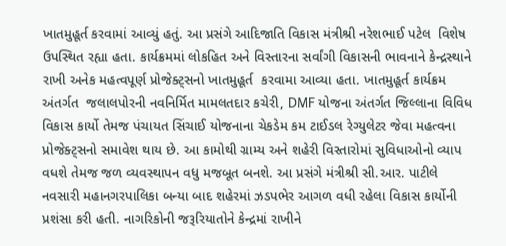ખાતમુહૂર્ત કરવામાં આવ્યું હતું. આ પ્રસંગે આદિજાતિ વિકાસ મંત્રીશ્રી નરેશભાઈ પટેલ  વિશેષ ઉપસ્થિત રહ્યા હતા. કાર્યક્રમમાં લોકહિત અને વિસ્તારના સર્વાંગી વિકાસની ભાવનાને કેન્દ્રસ્થાને રાખી અનેક મહત્વપૂર્ણ પ્રોજેક્ટ્સનો ખાતમુહૂર્ત  કરવામા આવ્યા હતા. ખાતમુહૂર્ત કાર્યક્રમ અંતર્ગત  જલાલપોરની નવનિર્મિત મામલતદાર કચેરી, DMF યોજના અંતર્ગત જિલ્લાના વિવિધ વિકાસ કાર્યો તેમજ પંચાયત સિંચાઈ યોજનાના ચેકડેમ કમ ટાઈડલ રેગ્યુલેટર જેવા મહત્વના પ્રોજેક્ટ્સનો સમાવેશ થાય છે. આ કામોથી ગ્રામ્ય અને શહેરી વિસ્તારોમાં સુવિધાઓનો વ્યાપ વધશે તેમજ જળ વ્યવસ્થાપન વધુ મજબૂત બનશે. આ પ્રસંગે મંત્રીશ્રી સી.આર. પાટીલે નવસારી મહાનગરપાલિકા બન્યા બાદ શહેરમાં ઝડપભેર આગળ વધી રહેલા વિકાસ કાર્યોની પ્રશંસા કરી હતી. નાગરિકોની જરૂરિયાતોને કેન્દ્રમાં રાખીને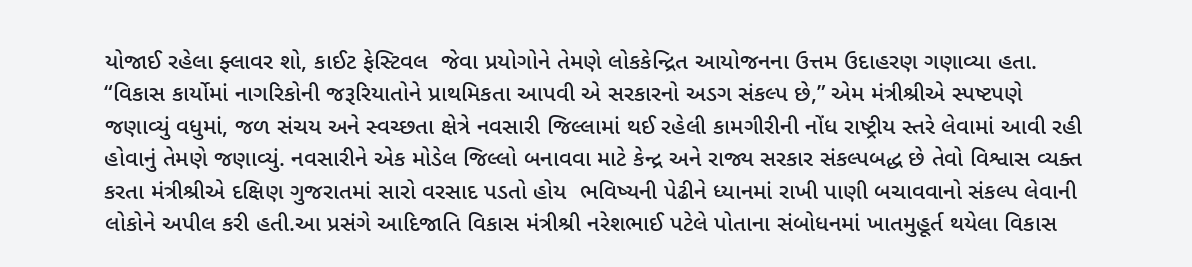યોજાઈ રહેલા ફ્લાવર શો, કાઈટ ફેસ્ટિવલ  જેવા પ્રયોગોને તેમણે લોકકેન્દ્રિત આયોજનના ઉત્તમ ઉદાહરણ ગણાવ્યા હતા. “વિકાસ કાર્યોમાં નાગરિકોની જરૂરિયાતોને પ્રાથમિકતા આપવી એ સરકારનો અડગ સંકલ્પ છે,” એમ મંત્રીશ્રીએ સ્પષ્ટપણે જણાવ્યું વધુમાં, જળ સંચય અને સ્વચ્છતા ક્ષેત્રે નવસારી જિલ્લામાં થઈ રહેલી કામગીરીની નોંધ રાષ્ટ્રીય સ્તરે લેવામાં આવી રહી હોવાનું તેમણે જણાવ્યું. નવસારીને એક મોડેલ જિલ્લો બનાવવા માટે કેન્દ્ર અને રાજ્ય સરકાર સંકલ્પબદ્ધ છે તેવો વિશ્વાસ વ્યક્ત કરતા મંત્રીશ્રીએ દક્ષિણ ગુજરાતમાં સારો વરસાદ પડતો હોય  ભવિષ્યની પેઢીને ધ્યાનમાં રાખી પાણી બચાવવાનો સંકલ્પ લેવાની લોકોને અપીલ કરી હતી.આ પ્રસંગે આદિજાતિ વિકાસ મંત્રીશ્રી નરેશભાઈ પટેલે પોતાના સંબોધનમાં ખાતમુહૂર્ત થયેલા વિકાસ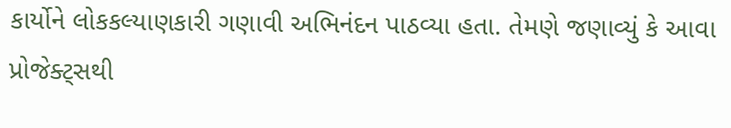કાર્યોને લોકકલ્યાણકારી ગણાવી અભિનંદન પાઠવ્યા હતા. તેમણે જણાવ્યું કે આવા પ્રોજેક્ટ્સથી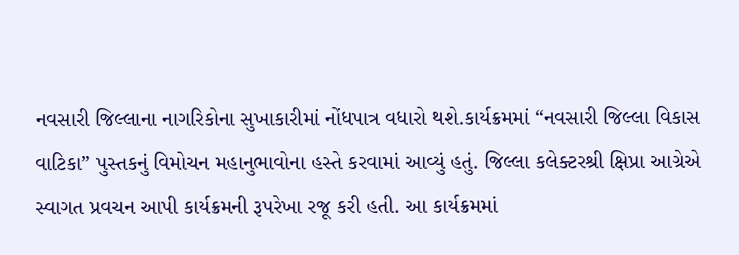નવસારી જિલ્લાના નાગરિકોના સુખાકારીમાં નોંધપાત્ર વધારો થશે.કાર્યક્રમમાં “નવસારી જિલ્લા વિકાસ વાટિકા” પુસ્તકનું વિમોચન મહાનુભાવોના હસ્તે કરવામાં આવ્યું હતું. જિલ્લા કલેક્ટરશ્રી ક્ષિપ્રા આગ્રેએ સ્વાગત પ્રવચન આપી કાર્યક્રમની રૂપરેખા રજૂ કરી હતી. આ કાર્યક્રમમાં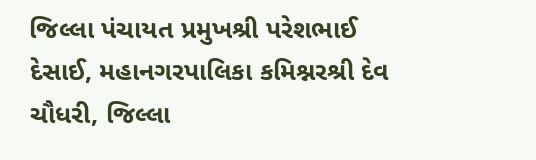જિલ્લા પંચાયત પ્રમુખશ્રી પરેશભાઈ દેસાઈ, મહાનગરપાલિકા કમિશ્નરશ્રી દેવ ચૌધરી, જિલ્લા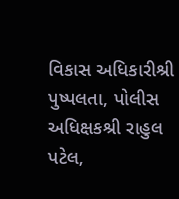વિકાસ અધિકારીશ્રી પુષ્પલતા, પોલીસ અધિક્ષકશ્રી રાહુલ પટેલ,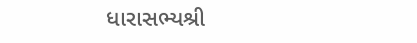ધારાસભ્યશ્રી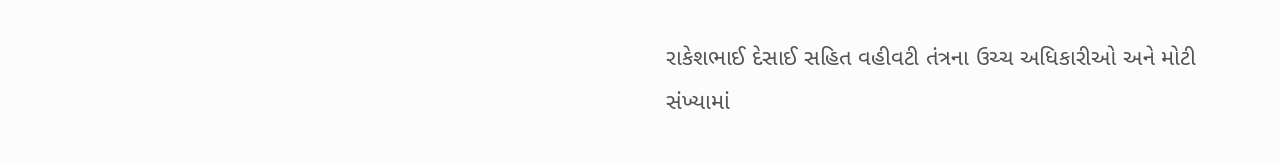રાકેશભાઈ દેસાઈ સહિત વહીવટી તંત્રના ઉચ્ચ અધિકારીઓ અને મોટી સંખ્યામાં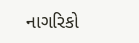નાગરિકો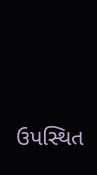ઉપસ્થિત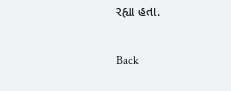રહ્યા હતા.

Back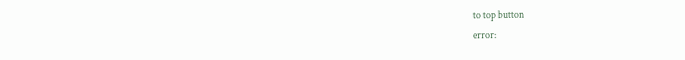to top button
error: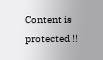Content is protected !!